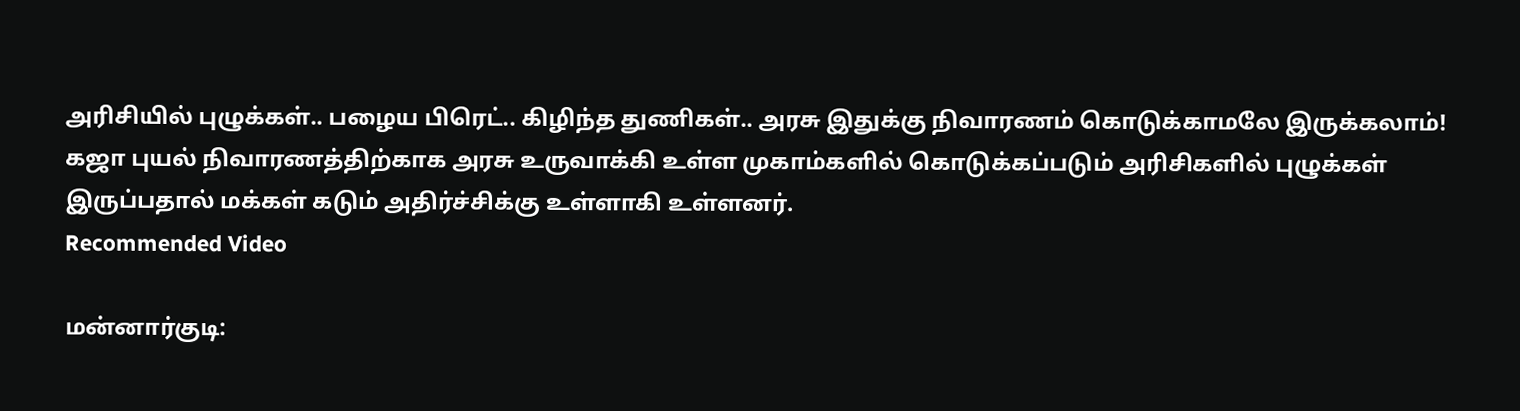அரிசியில் புழுக்கள்.. பழைய பிரெட்.. கிழிந்த துணிகள்.. அரசு இதுக்கு நிவாரணம் கொடுக்காமலே இருக்கலாம்!
கஜா புயல் நிவாரணத்திற்காக அரசு உருவாக்கி உள்ள முகாம்களில் கொடுக்கப்படும் அரிசிகளில் புழுக்கள் இருப்பதால் மக்கள் கடும் அதிர்ச்சிக்கு உள்ளாகி உள்ளனர்.
Recommended Video

மன்னார்குடி: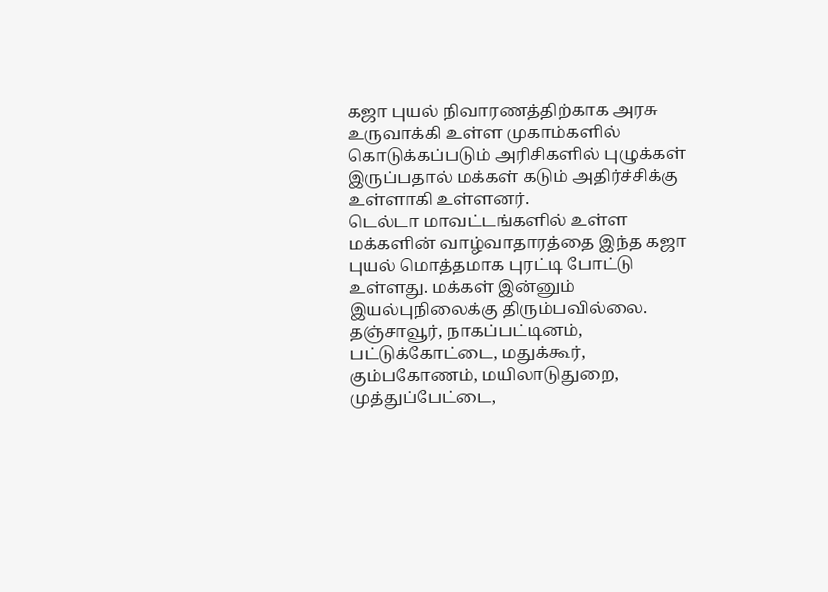கஜா புயல் நிவாரணத்திற்காக அரசு உருவாக்கி உள்ள முகாம்களில் கொடுக்கப்படும் அரிசிகளில் புழுக்கள் இருப்பதால் மக்கள் கடும் அதிர்ச்சிக்கு உள்ளாகி உள்ளனர்.
டெல்டா மாவட்டங்களில் உள்ள மக்களின் வாழ்வாதாரத்தை இந்த கஜா புயல் மொத்தமாக புரட்டி போட்டு உள்ளது. மக்கள் இன்னும் இயல்புநிலைக்கு திரும்பவில்லை.
தஞ்சாவூர், நாகப்பட்டினம், பட்டுக்கோட்டை, மதுக்கூர், கும்பகோணம், மயிலாடுதுறை, முத்துப்பேட்டை,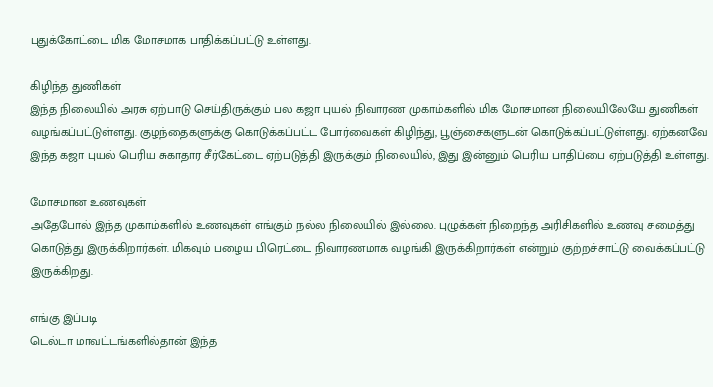புதுக்கோட்டை மிக மோசமாக பாதிக்கப்பட்டு உள்ளது.

கிழிந்த துணிகள்
இந்த நிலையில் அரசு ஏற்பாடு செய்திருக்கும் பல கஜா புயல் நிவாரண முகாம்களில் மிக மோசமான நிலையிலேயே துணிகள் வழங்கப்பட்டுள்ளது. குழந்தைகளுக்கு கொடுக்கப்பட்ட போர்வைகள் கிழிந்து, பூஞ்சைகளுடன் கொடுக்கப்பட்டுள்ளது. ஏற்கனவே இந்த கஜா புயல் பெரிய சுகாதார சீர்கேட்டை ஏற்படுத்தி இருக்கும் நிலையில், இது இன்னும் பெரிய பாதிப்பை ஏற்படுத்தி உள்ளது.

மோசமான உணவுகள்
அதேபோல் இந்த முகாம்களில் உணவுகள் எங்கும் நல்ல நிலையில் இல்லை. புழுக்கள் நிறைந்த அரிசிகளில் உணவு சமைத்து கொடுத்து இருக்கிறார்கள். மிகவும் பழைய பிரெட்டை நிவாரணமாக வழங்கி இருக்கிறார்கள் என்றும் குற்றச்சாட்டு வைக்கப்பட்டு இருக்கிறது.

எங்கு இப்படி
டெல்டா மாவட்டங்களில்தான் இந்த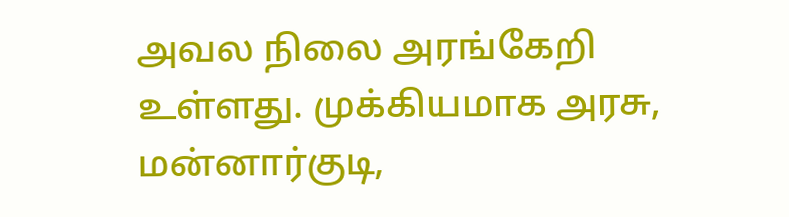அவல நிலை அரங்கேறி உள்ளது. முக்கியமாக அரசு, மன்னார்குடி,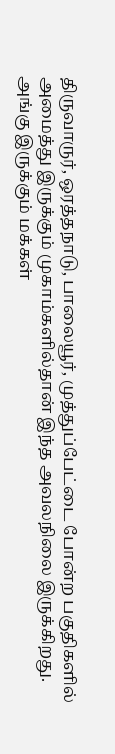திருவாருர், ஒரத்தநாடு, பாலையூர், முத்துப்பேட்டை போன்ற பகுதிகளில் அமைத்து இருக்கும் முகாம்களில்தான் இந்த அவலநிலை இருக்கிறது. அங்கு இருக்கும் மக்கள்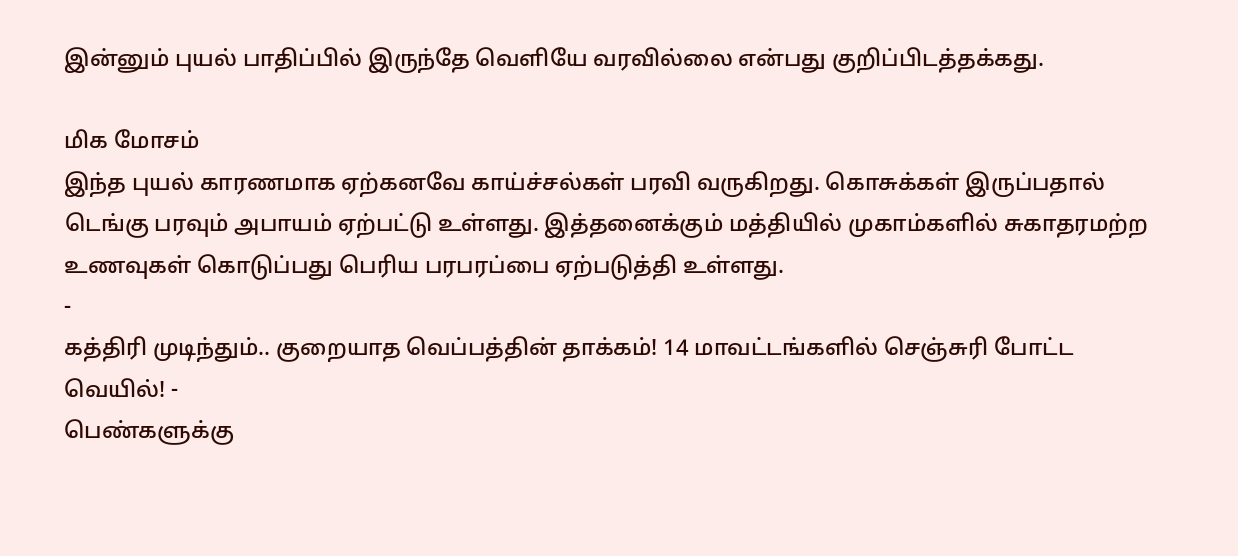இன்னும் புயல் பாதிப்பில் இருந்தே வெளியே வரவில்லை என்பது குறிப்பிடத்தக்கது.

மிக மோசம்
இந்த புயல் காரணமாக ஏற்கனவே காய்ச்சல்கள் பரவி வருகிறது. கொசுக்கள் இருப்பதால் டெங்கு பரவும் அபாயம் ஏற்பட்டு உள்ளது. இத்தனைக்கும் மத்தியில் முகாம்களில் சுகாதரமற்ற உணவுகள் கொடுப்பது பெரிய பரபரப்பை ஏற்படுத்தி உள்ளது.
-
கத்திரி முடிந்தும்.. குறையாத வெப்பத்தின் தாக்கம்! 14 மாவட்டங்களில் செஞ்சுரி போட்ட வெயில்! -
பெண்களுக்கு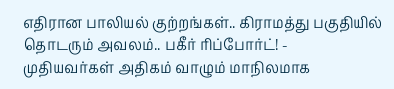எதிரான பாலியல் குற்றங்கள்.. கிராமத்து பகுதியில் தொடரும் அவலம்.. பகீர் ரிப்போர்ட்! -
முதியவர்கள் அதிகம் வாழும் மாநிலமாக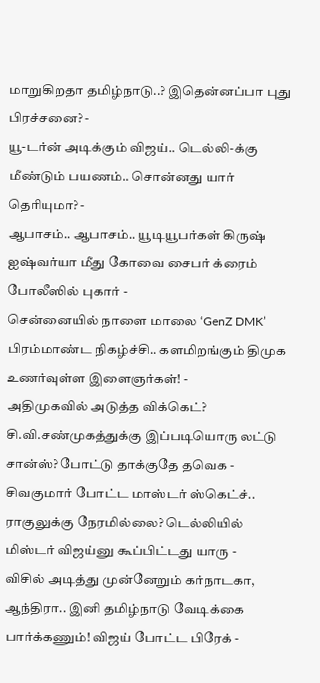மாறுகிறதா தமிழ்நாடு..? இதென்னப்பா புது பிரச்சனை? -
யூ-டர்ன் அடிக்கும் விஜய்.. டெல்லி-க்கு மீண்டும் பயணம்.. சொன்னது யார் தெரியுமா? -
ஆபாசம்.. ஆபாசம்.. யூடியூபர்கள் கிருஷ் ஐஷ்வர்யா மீது கோவை சைபர் க்ரைம் போலீஸில் புகார் -
சென்னையில் நாளை மாலை ‘GenZ DMK’ பிரம்மாண்ட நிகழ்ச்சி.. களமிறங்கும் திமுக உணர்வுள்ள இளைஞர்கள்! -
அதிமுகவில் அடுத்த விக்கெட்? சி.வி.சண்முகத்துக்கு இப்படியொரு லட்டு சான்ஸ்? போட்டு தாக்குதே தவெக -
சிவகுமார் போட்ட மாஸ்டர் ஸ்கெட்ச்.. ராகுலுக்கு நேரமில்லை? டெல்லியில் மிஸ்டர் விஜய்னு கூப்பிட்டது யாரு -
விசில் அடித்து முன்னேறும் கர்நாடகா, ஆந்திரா.. இனி தமிழ்நாடு வேடிக்கை பார்க்கணும்! விஜய் போட்ட பிரேக் -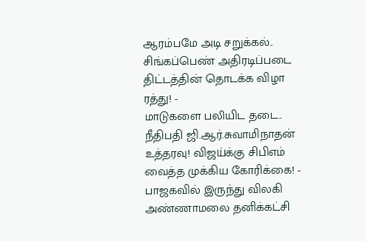ஆரம்பமே அடி சறுக்கல்.. சிங்கப்பெண் அதிரடிப்படை திட்டத்தின் தொடக்க விழா ரத்து! -
மாடுகளை பலியிட தடை.. நீதிபதி ஜி.ஆர்.சுவாமிநாதன் உத்தரவு! விஜய்க்கு சிபிஎம் வைத்த முக்கிய கோரிக்கை! -
பாஜகவில் இருந்து விலகி அண்ணாமலை தனிக்கட்சி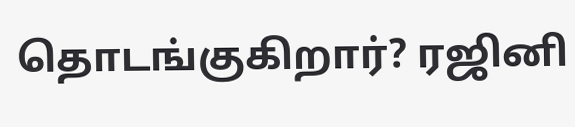தொடங்குகிறார்? ரஜினி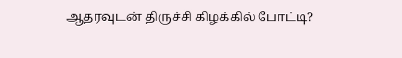ஆதரவுடன் திருச்சி கிழக்கில் போட்டி?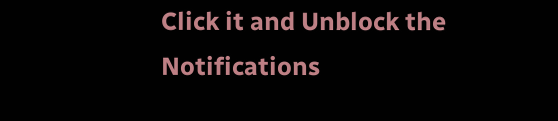Click it and Unblock the Notifications